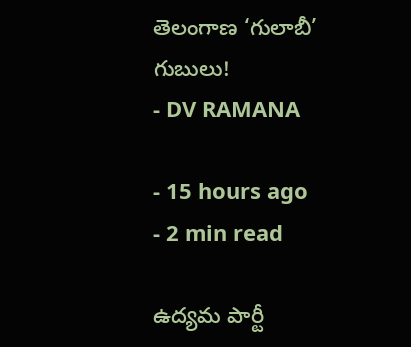తెలంగాణ ‘గులాబీ’ గుబులు!
- DV RAMANA

- 15 hours ago
- 2 min read

ఉద్యమ పార్టీ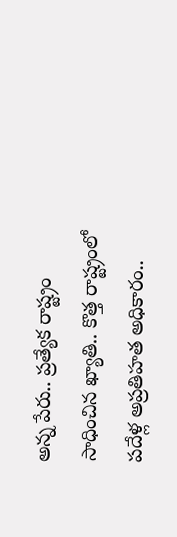అన్న పేరు.. ప్రత్యేక రాష్ట్రం సాధించిన ఖ్యాతి.. కొత్త రాష్ట్రంలో పదేళ్ల అప్రతిహత అధికారం..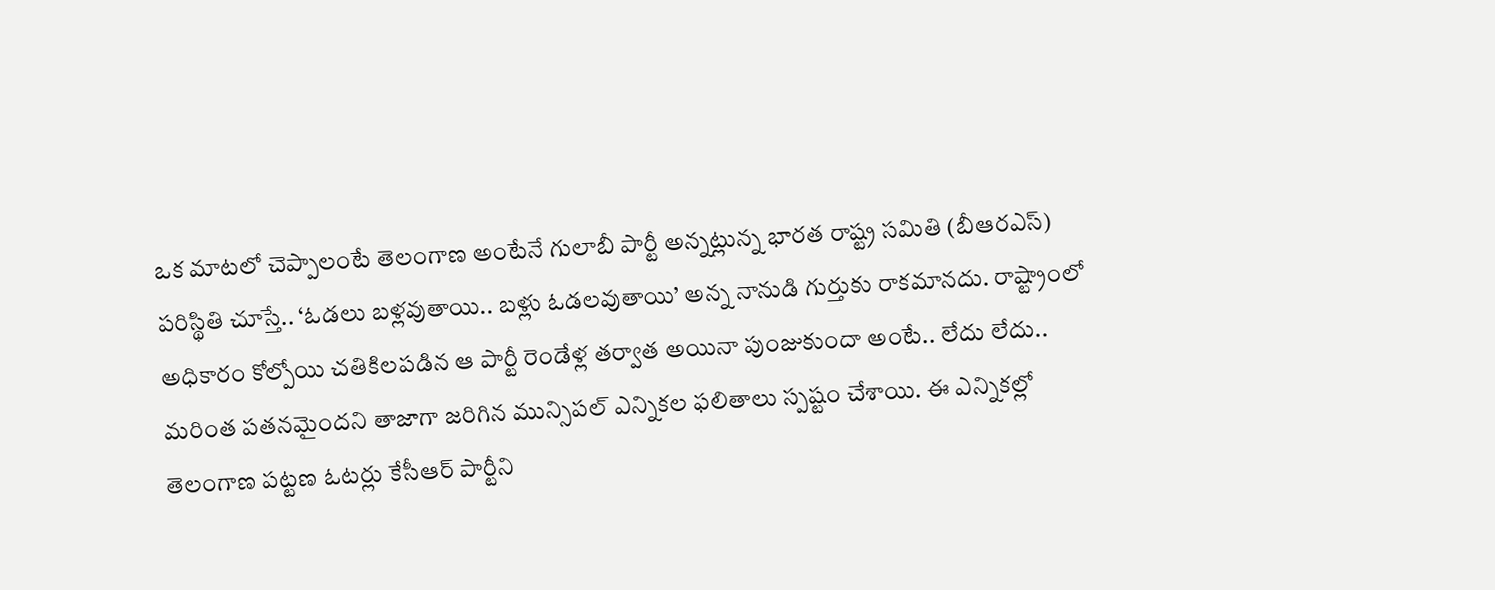ఒక మాటలో చెప్పాలంటే తెలంగాణ అంటేనే గులాబీ పార్టీ అన్నట్లున్న భారత రాష్ట్ర సమితి (బీఆరఎస్) పరిస్థితి చూస్తే.. ‘ఓడలు బళ్లవుతాయి.. బళ్లు ఓడలవుతాయి’ అన్న నానుడి గుర్తుకు రాకమానదు. రాష్ట్రాంలో అధికారం కోల్పోయి చతికిలపడిన ఆ పార్టీ రెండేళ్ల తర్వాత అయినా పుంజుకుందా అంటే.. లేదు లేదు.. మరింత పతనమైందని తాజాగా జరిగిన మున్సిపల్ ఎన్నికల ఫలితాలు స్పష్టం చేశాయి. ఈ ఎన్నికల్లో తెలంగాణ పట్టణ ఓటర్లు కేసీఆర్ పార్టీని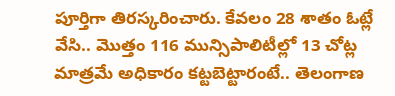పూర్తిగా తిరస్కరించారు. కేవలం 28 శాతం ఓట్లే వేసి.. మొత్తం 116 మున్సిపాలిటీల్లో 13 చోట్ల మాత్రమే అధికారం కట్టబెట్టారంటే.. తెలంగాణ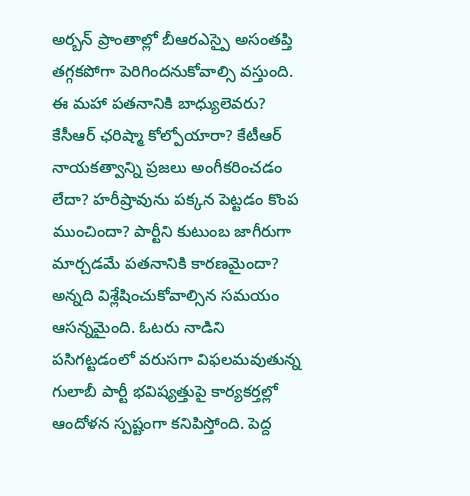అర్బన్ ప్రాంతాల్లో బీఆరఎస్పై అసంతప్తి తగ్గకపోగా పెరిగిందనుకోవాల్సి వస్తుంది. ఈ మహా పతనానికి బాధ్యులెవరు? కేసీఆర్ ఛరిష్మా కోల్పోయారా? కేటీఆర్ నాయకత్వాన్ని ప్రజలు అంగీకరించడం లేదా? హరీష్రావును పక్కన పెట్టడం కొంప ముంచిందా? పార్టీని కుటుంబ జాగీరుగా మార్చడమే పతనానికి కారణమైందా? అన్నది విశ్లేషించుకోవాల్సిన సమయం ఆసన్నమైంది. ఓటరు నాడిని పసిగట్టడంలో వరుసగా విఫలమవుతున్న గులాబీ పార్టీ భవిష్యత్తుపై కార్యకర్తల్లో ఆందోళన స్పష్టంగా కనిపిస్తోంది. పెద్ద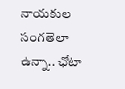నాయకుల సంగతెలా ఉన్నా.. ఛోటా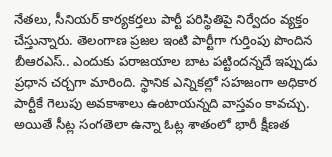నేతలు, సీనియర్ కార్యకర్తలు పార్టీ పరిస్థితిపై నిర్వేదం వ్యక్తం చేస్తున్నారు. తెలంగాణ ప్రజల ఇంటి పార్టీగా గుర్తింపు పొందిన బీఆరఎస్.. ఎందుకు పరాజయాల బాట పట్టిందన్నదే ఇప్పుడు ప్రధాన చర్చగా మారింది. స్థానిక ఎన్నికల్లో సహజంగా అధికార పార్టీకే గెలుపు అవకాశాలు ఉంటాయన్నది వాస్తవం కావచ్చు. అయితే సీట్ల సంగతెలా ఉన్నా ఓట్ల శాతంలో భారీ క్షీణత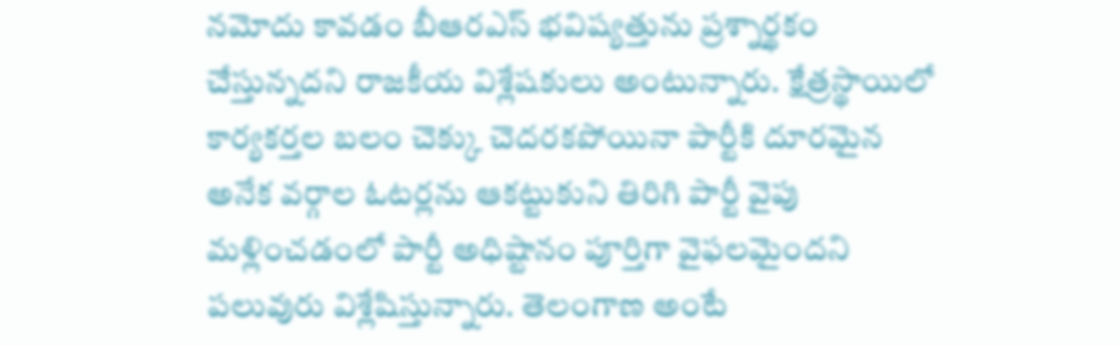నమోదు కావడం బీఆరఎస్ భవిష్యత్తును ప్రశ్నార్థకం చేస్తున్నదని రాజకీయ విశ్లేషకులు అంటున్నారు. క్షేత్రస్థాయిలో కార్యకర్తల బలం చెక్కు చెదరకపోయినా పార్టీకి దూరమైన అనేక వర్గాల ఓటర్లను ఆకట్టుకుని తిరిగి పార్టీ వైపు మళ్లించడంలో పార్టీ అధిష్టానం పూర్తిగా వైఫలమైందని పలువురు విశ్లేషిస్తున్నారు. తెలంగాణ అంటే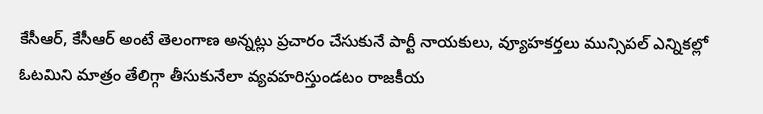కేసీఆర్, కేసీఆర్ అంటే తెలంగాణ అన్నట్లు ప్రచారం చేసుకునే పార్టీ నాయకులు, వ్యూహకర్తలు మున్సిపల్ ఎన్నికల్లో ఓటమిని మాత్రం తేలిగ్గా తీసుకునేలా వ్యవహరిస్తుండటం రాజకీయ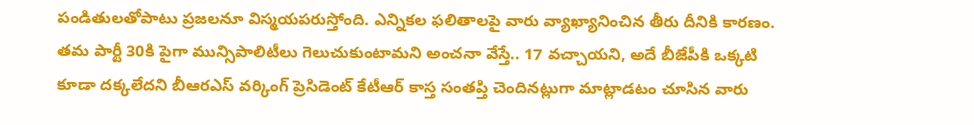పండితులతోపాటు ప్రజలనూ విస్మయపరుస్తోంది. ఎన్నికల ఫలితాలపై వారు వ్యాఖ్యానించిన తీరు దీనికి కారణం. తమ పార్టీ 30కి పైగా మున్సిపాలిటీలు గెలుచుకుంటామని అంచనా వేస్తే.. 17 వచ్చాయని, అదే బీజేపీకి ఒక్కటి కూడా దక్కలేదని బీఆరఎస్ వర్కింగ్ ప్రెసిడెంట్ కేటీఆర్ కాస్త సంతప్తి చెందినట్లుగా మాట్లాడటం చూసిన వారు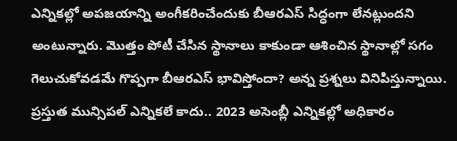ఎన్నికల్లో అపజయాన్ని అంగీకరించేందుకు బీఆరఎస్ సిద్ధంగా లేనట్లుందని అంటున్నారు. మొత్తం పోటీ చేసిన స్థానాలు కాకుండా ఆశించిన స్థానాల్లో సగం గెలుచుకోవడమే గొప్పగా బీఆరఎస్ భావిస్తోందా? అన్న ప్రశ్నలు వినిపిస్తున్నాయి. ప్రస్తుత మున్సిపల్ ఎన్నికలే కాదు.. 2023 అసెంబ్లీ ఎన్నికల్లో అధికారం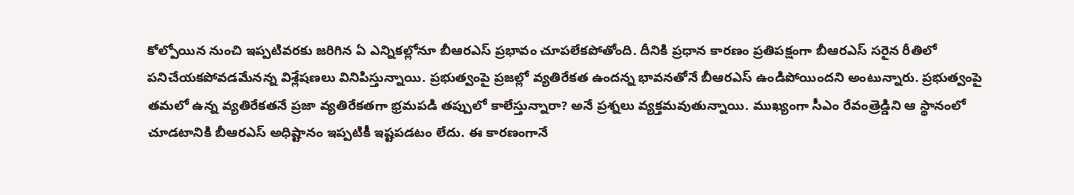కోల్పోయిన నుంచి ఇప్పటివరకు జరిగిన ఏ ఎన్నికల్లోనూ బీఆరఎస్ ప్రభావం చూపలేకపోతోంది. దీనికి ప్రధాన కారణం ప్రతిపక్షంగా బీఆరఎస్ సరైన రీతిలో పనిచేయకపోవడమేనన్న విశ్లేషణలు వినిపిస్తున్నాయి. ప్రభుత్వంపై ప్రజల్లో వ్యతిరేకత ఉందన్న భావనతోనే బీఆరఎస్ ఉండిపోయిందని అంటున్నారు. ప్రభుత్వంపై తమలో ఉన్న వ్యతిరేకతనే ప్రజా వ్యతిరేకతగా భ్రమపడి తప్పులో కాలేస్తున్నారా? అనే ప్రశ్నలు వ్యక్తమవుతున్నాయి. ముఖ్యంగా సీఎం రేవంత్రెడ్డిని ఆ స్థానంలో చూడటానికి బీఆరఎస్ అధిష్టానం ఇప్పటికీ ఇష్టపడటం లేదు. ఈ కారణంగానే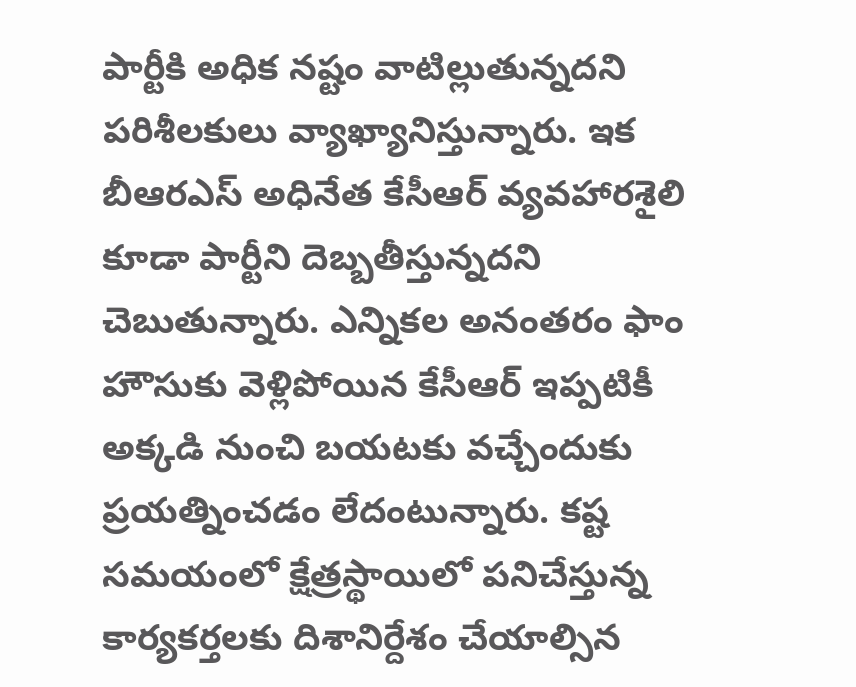పార్టీకి అధిక నష్టం వాటిల్లుతున్నదని పరిశీలకులు వ్యాఖ్యానిస్తున్నారు. ఇక బీఆరఎస్ అధినేత కేసీఆర్ వ్యవహారశైలి కూడా పార్టీని దెబ్బతీస్తున్నదని చెబుతున్నారు. ఎన్నికల అనంతరం ఫాం హౌసుకు వెళ్లిపోయిన కేసీఆర్ ఇప్పటికీ అక్కడి నుంచి బయటకు వచ్చేందుకు ప్రయత్నించడం లేదంటున్నారు. కష్ట సమయంలో క్షేత్రస్థాయిలో పనిచేస్తున్న కార్యకర్తలకు దిశానిర్దేశం చేయాల్సిన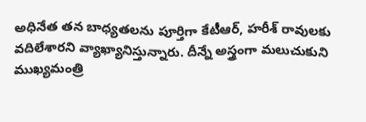అధినేత తన బాధ్యతలను పూర్తిగా కేటీఆర్, హరీశ్ రావులకు వదిలేశారని వ్యాఖ్యానిస్తున్నారు. దీన్నే అస్త్రంగా మలుచుకుని ముఖ్యమంత్రి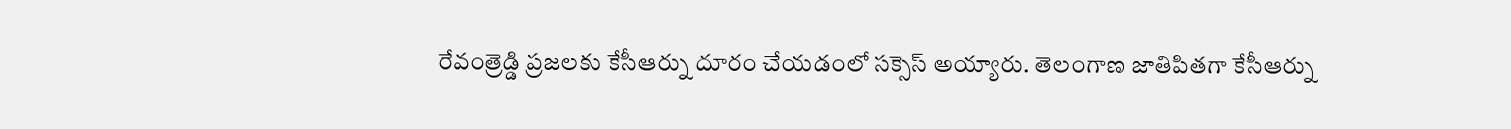రేవంత్రెడ్డి ప్రజలకు కేసీఆర్ను దూరం చేయడంలో సక్సెస్ అయ్యారు. తెలంగాణ జాతిపితగా కేసీఆర్ను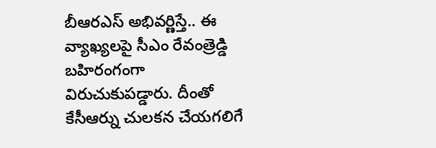బీఆరఎస్ అభివర్ణిస్తే.. ఈ వ్యాఖ్యలపై సీఎం రేవంత్రెడ్డి బహిరంగంగా విరుచుకుపడ్డారు. దీంతో కేసీఆర్ను చులకన చేయగలిగే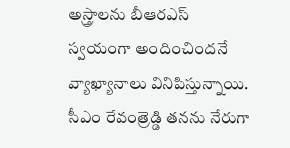అస్త్రాలను బీఆరఎస్ స్వయంగా అందించిందనే వ్యాఖ్యానాలు వినిపిస్తున్నాయి. సీఎం రేవంత్రెడ్డి తనను నేరుగా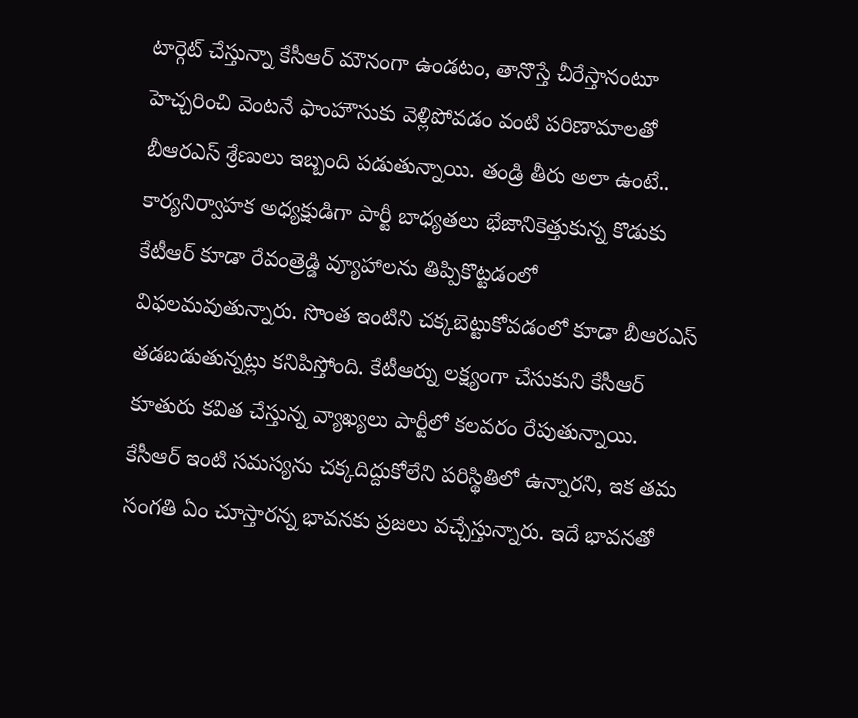టార్గెట్ చేస్తున్నా కేసీఆర్ మౌనంగా ఉండటం, తానొస్తే చీరేస్తానంటూ హెచ్చరించి వెంటనే ఫాంహౌసుకు వెళ్లిపోవడం వంటి పరిణామాలతో బీఆరఎస్ శ్రేణులు ఇబ్బంది పడుతున్నాయి. తండ్రి తీరు అలా ఉంటే.. కార్యనిర్వాహక అధ్యక్షుడిగా పార్టీ బాధ్యతలు భేజానికెత్తుకున్న కొడుకు కేటీఆర్ కూడా రేవంత్రెడ్డి వ్యూహాలను తిప్పికొట్టడంలో విఫలమవుతున్నారు. సొంత ఇంటిని చక్కబెట్టుకోవడంలో కూడా బీఆరఎస్ తడబడుతున్నట్లు కనిపిస్తోంది. కేటీఆర్ను లక్ష్యంగా చేసుకుని కేసీఆర్ కూతురు కవిత చేస్తున్న వ్యాఖ్యలు పార్టీలో కలవరం రేపుతున్నాయి. కేసీఆర్ ఇంటి సమస్యను చక్కదిద్దుకోలేని పరిస్థితిలో ఉన్నారని, ఇక తమ సంగతి ఏం చూస్తారన్న భావనకు ప్రజలు వచ్చేస్తున్నారు. ఇదే భావనతో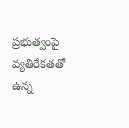ప్రభుత్వంపై వ్యతిరేకతతో ఉన్న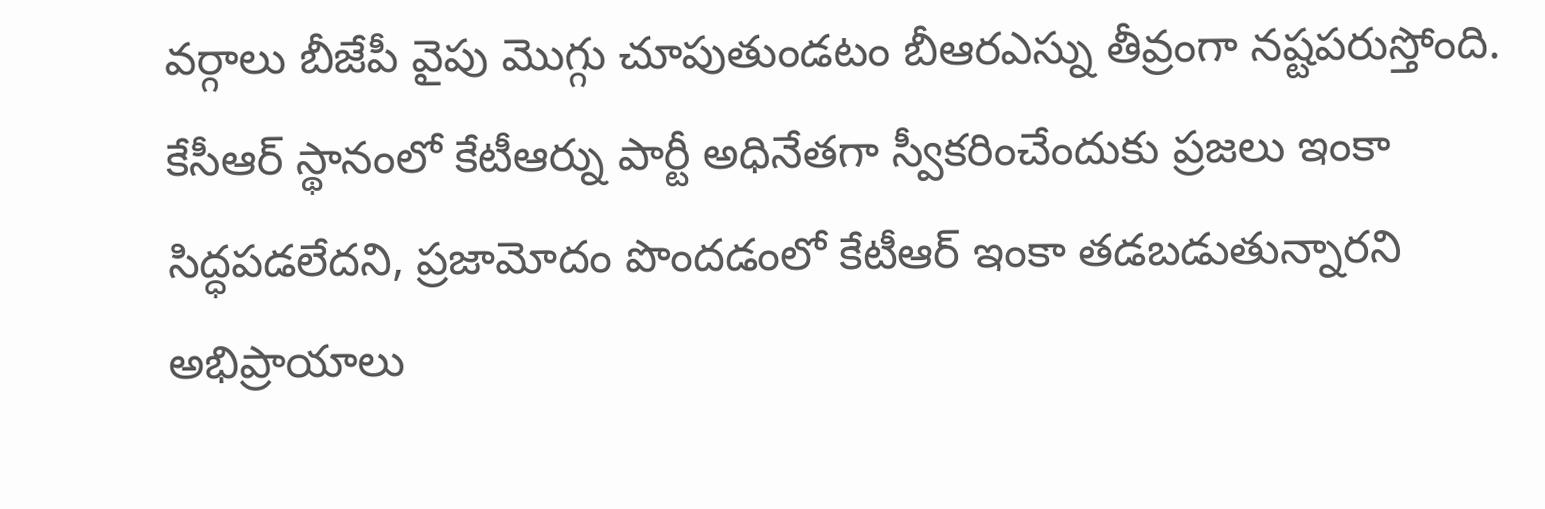వర్గాలు బీజేపీ వైపు మొగ్గు చూపుతుండటం బీఆరఎస్ను తీవ్రంగా నష్టపరుస్తోంది. కేసీఆర్ స్థానంలో కేటీఆర్ను పార్టీ అధినేతగా స్వీకరించేందుకు ప్రజలు ఇంకా సిద్ధపడలేదని, ప్రజామోదం పొందడంలో కేటీఆర్ ఇంకా తడబడుతున్నారని అభిప్రాయాలు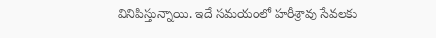వినిపిస్తున్నాయి. ఇదే సమయంలో హరీశ్రావు సేవలకు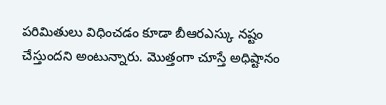పరిమితులు విధించడం కూడా బీఆరఎస్కు నష్టం చేస్తుందని అంటున్నారు. మొత్తంగా చూస్తే అధిష్టానం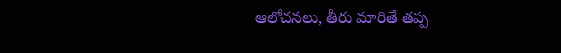ఆలోచనలు, తీరు మారితే తప్ప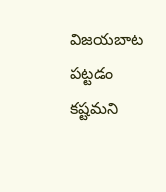విజయబాట పట్టడం కష్టమని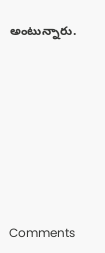అంటున్నారు.










Comments